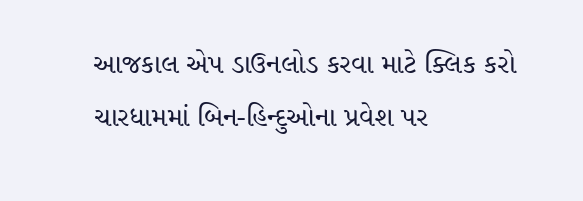આજકાલ એપ ડાઉનલોડ કરવા માટે ક્લિક કરો
ચારધામમાં બિન-હિન્દુઓના પ્રવેશ પર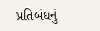પ્રતિબંધનું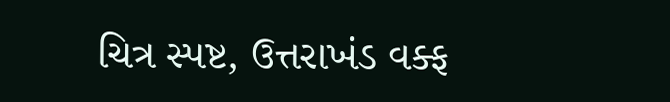ચિત્ર સ્પષ્ટ, ઉત્તરાખંડ વક્ફ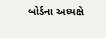બોર્ડના અધ્યક્ષે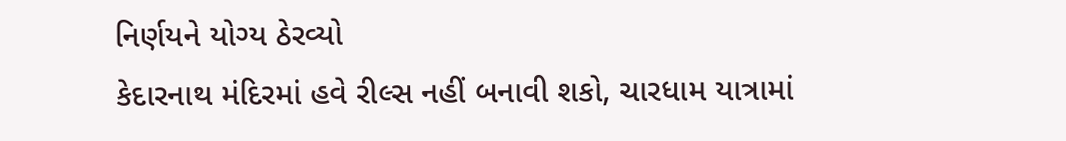નિર્ણયને યોગ્ય ઠેરવ્યો
કેદારનાથ મંદિરમાં હવે રીલ્સ નહીં બનાવી શકો, ચારધામ યાત્રામાં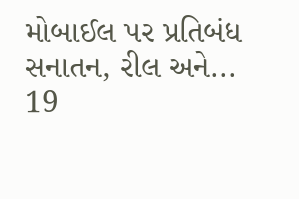મોબાઈલ પર પ્રતિબંધ
સનાતન, રીલ અને... 19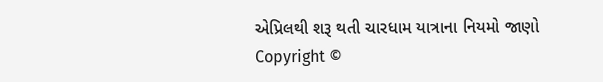એપ્રિલથી શરૂ થતી ચારધામ યાત્રાના નિયમો જાણો
Copyright ©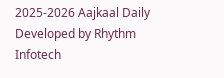2025-2026 Aajkaal Daily
Developed by Rhythm Infotech